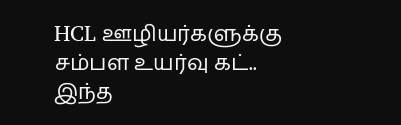HCL ஊழியர்களுக்கு சம்பள உயர்வு கட்.. இந்த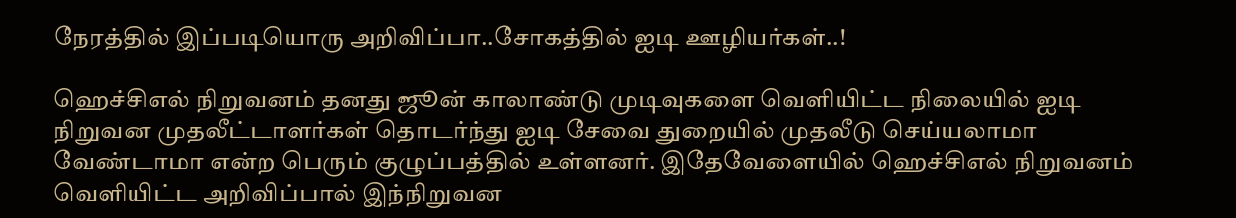நேரத்தில் இப்படியொரு அறிவிப்பா..சோகத்தில் ஐடி ஊழியர்கள்..!

ஹெச்சிஎல் நிறுவனம் தனது ஜூன் காலாண்டு முடிவுகளை வெளியிட்ட நிலையில் ஐடி நிறுவன முதலீட்டாளர்கள் தொடர்ந்து ஐடி சேவை துறையில் முதலீடு செய்யலாமா வேண்டாமா என்ற பெரும் குழுப்பத்தில் உள்ளனர். இதேவேளையில் ஹெச்சிஎல் நிறுவனம் வெளியிட்ட அறிவிப்பால் இந்நிறுவன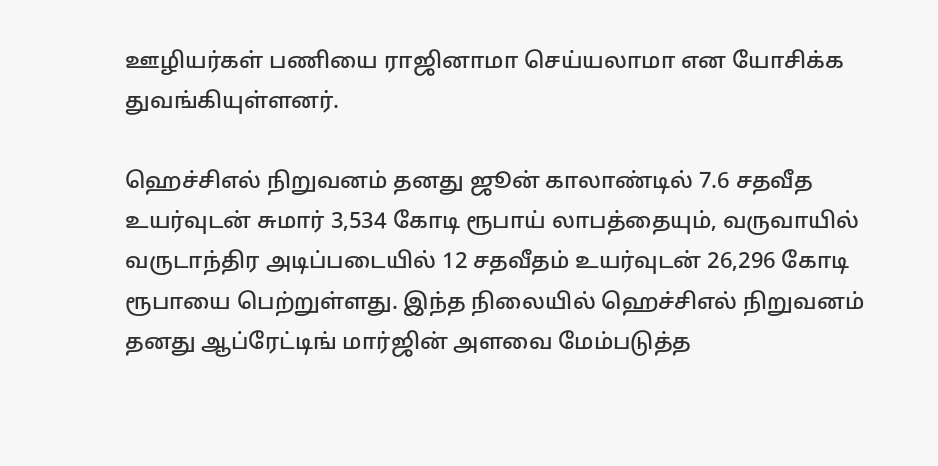ஊழியர்கள் பணியை ராஜினாமா செய்யலாமா என யோசிக்க துவங்கியுள்ளனர்.

ஹெச்சிஎல் நிறுவனம் தனது ஜூன் காலாண்டில் 7.6 சதவீத உயர்வுடன் சுமார் 3,534 கோடி ரூபாய் லாபத்தையும், வருவாயில் வருடாந்திர அடிப்படையில் 12 சதவீதம் உயர்வுடன் 26,296 கோடி ரூபாயை பெற்றுள்ளது. இந்த நிலையில் ஹெச்சிஎல் நிறுவனம் தனது ஆப்ரேட்டிங் மார்ஜின் அளவை மேம்படுத்த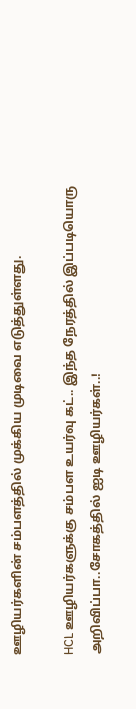ஊழியர்களின் சம்பளத்தில் முக்கிய முடிவை எடுத்துள்ளது.

HCL ஊழியர்களுக்கு சம்பள உயர்வு கட்.. இந்த நேரத்தில் இப்படியொரு அறிவிப்பா..சோகத்தில் ஐடி ஊழியர்கள்..!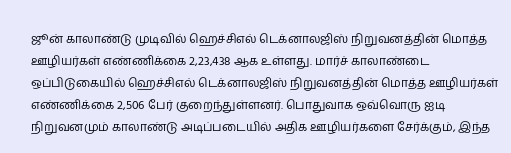ஜூன் காலாண்டு முடிவில் ஹெச்சிஎல் டெக்னாலஜிஸ் நிறுவனத்தின் மொத்த ஊழியர்கள் எண்ணிக்கை 2,23,438 ஆக உள்ளது. மார்ச் காலாண்டை ஒப்பிடுகையில் ஹெச்சிஎல் டெக்னாலஜிஸ் நிறுவனத்தின் மொத்த ஊழியர்கள் எண்ணிக்கை 2,506 பேர் குறைந்துள்ளனர். பொதுவாக ஒவ்வொரு ஐடி நிறுவனமும் காலாண்டு அடிப்படையில் அதிக ஊழியர்களை சேர்க்கும், இந்த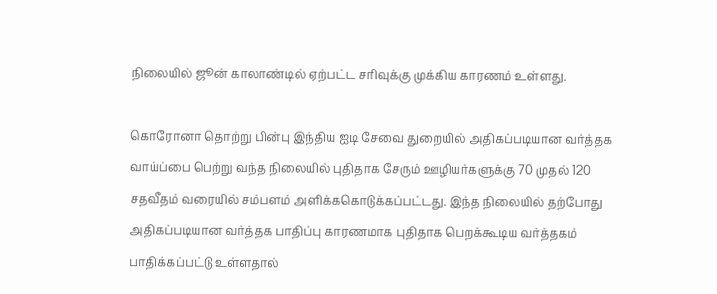நிலையில் ஜூன் காலாண்டில் ஏற்பட்ட சரிவுக்கு முக்கிய காரணம் உள்ளது.

கொரோனா தொற்று பின்பு இந்திய ஐடி சேவை துறையில் அதிகப்படியான வர்த்தக வாய்ப்பை பெற்று வந்த நிலையில் புதிதாக சேரும் ஊழியர்களுக்கு 70 முதல் 120 சதவீதம் வரையில் சம்பளம் அளிக்ககொடுக்கப்பட்டது. இந்த நிலையில் தற்போது அதிகப்படியான வர்த்தக பாதிப்பு காரணமாக புதிதாக பெறக்கூடிய வர்த்தகம் பாதிக்கப்பட்டு உள்ளதால்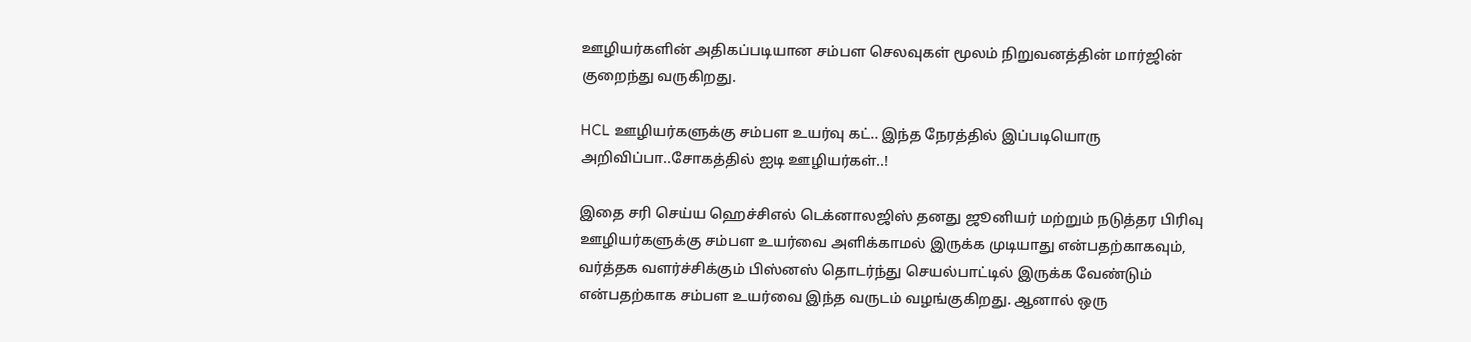ஊழியர்களின் அதிகப்படியான சம்பள செலவுகள் மூலம் நிறுவனத்தின் மார்ஜின் குறைந்து வருகிறது.

HCL ஊழியர்களுக்கு சம்பள உயர்வு கட்.. இந்த நேரத்தில் இப்படியொரு அறிவிப்பா..சோகத்தில் ஐடி ஊழியர்கள்..!

இதை சரி செய்ய ஹெச்சிஎல் டெக்னாலஜிஸ் தனது ஜூனியர் மற்றும் நடுத்தர பிரிவு ஊழியர்களுக்கு சம்பள உயர்வை அளிக்காமல் இருக்க முடியாது என்பதற்காகவும், வர்த்தக வளர்ச்சிக்கும் பிஸ்னஸ் தொடர்ந்து செயல்பாட்டில் இருக்க வேண்டும் என்பதற்காக சம்பள உயர்வை இந்த வருடம் வழங்குகிறது. ஆனால் ஒரு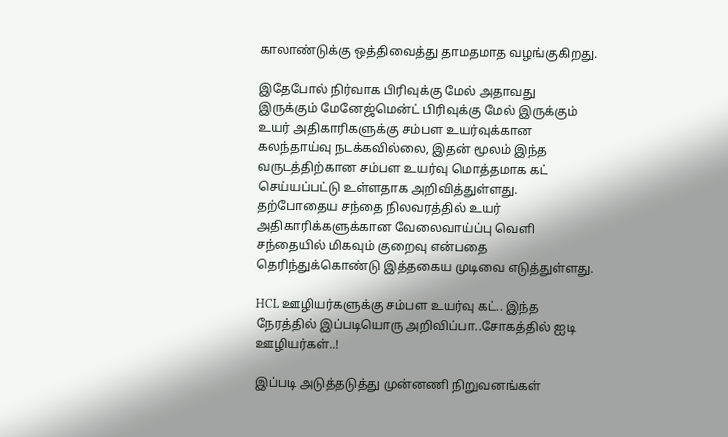காலாண்டுக்கு ஒத்திவைத்து தாமதமாத வழங்குகிறது.

இதேபோல் நிர்வாக பிரிவுக்கு மேல் அதாவது இருக்கும் மேனேஜ்மென்ட் பிரிவுக்கு மேல் இருக்கும் உயர் அதிகாரிகளுக்கு சம்பள உயர்வுக்கான கலந்தாய்வு நடக்கவில்லை, இதன் மூலம் இந்த வருடத்திற்கான சம்பள உயர்வு மொத்தமாக கட் செய்யப்பட்டு உள்ளதாக அறிவித்துள்ளது. தற்போதைய சந்தை நிலவரத்தில் உயர் அதிகாரிக்களுக்கான வேலைவாய்ப்பு வெளி சந்தையில் மிகவும் குறைவு என்பதை தெரிந்துக்கொண்டு இத்தகைய முடிவை எடுத்துள்ளது.

HCL ஊழியர்களுக்கு சம்பள உயர்வு கட்.. இந்த நேரத்தில் இப்படியொரு அறிவிப்பா..சோகத்தில் ஐடி ஊழியர்கள்..!

இப்படி அடுத்தடுத்து முன்னணி நிறுவனங்கள்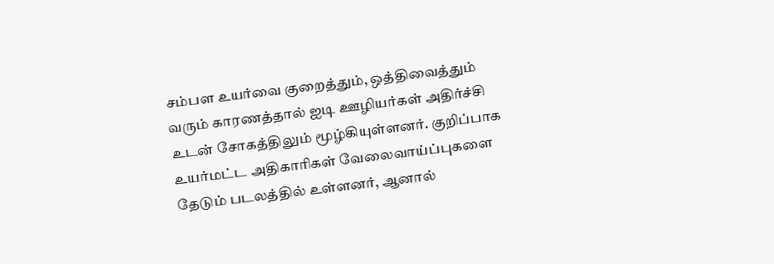சம்பள உயர்வை குறைத்தும், ஒத்திவைத்தும் வரும் காரணத்தால் ஐடி ஊழியர்கள் அதிர்ச்சி உடன் சோகத்திலும் மூழ்கியுள்ளனர். குறிப்பாக உயர்மட்ட அதிகாரிகள் வேலைவாய்ப்புகளை தேடும் படலத்தில் உள்ளனர், ஆனால்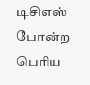டிசிஎஸ் போன்ற பெரிய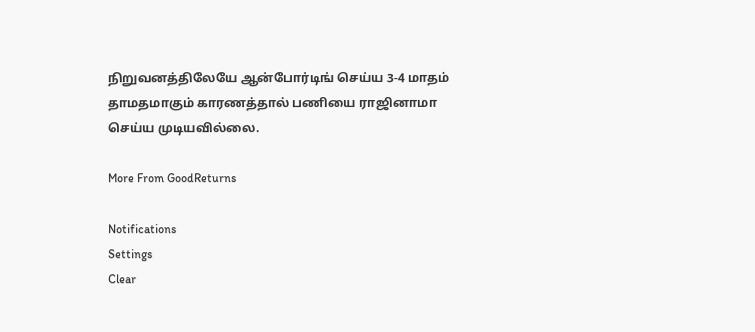நிறுவனத்திலேயே ஆன்போர்டிங் செய்ய 3-4 மாதம் தாமதமாகும் காரணத்தால் பணியை ராஜினாமா செய்ய முடியவில்லை.

More From GoodReturns

Notifications
Settings
Clear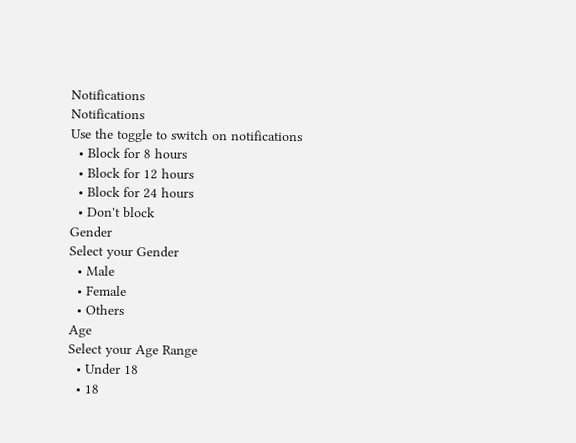Notifications
Notifications
Use the toggle to switch on notifications
  • Block for 8 hours
  • Block for 12 hours
  • Block for 24 hours
  • Don't block
Gender
Select your Gender
  • Male
  • Female
  • Others
Age
Select your Age Range
  • Under 18
  • 18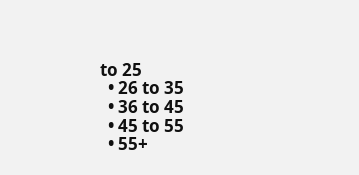to 25
  • 26 to 35
  • 36 to 45
  • 45 to 55
  • 55+